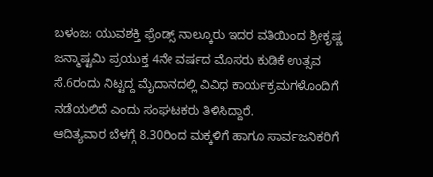ಬಳಂಜ: ಯುವಶಕ್ತಿ ಫ್ರೆಂಡ್ಸ್ ನಾಲ್ಕೂರು ಇದರ ವತಿಯಿಂದ ಶ್ರೀಕೃಷ್ಣ ಜನ್ಮಾಷ್ಟಮಿ ಪ್ರಯುಕ್ತ 4ನೇ ವರ್ಷದ ಮೊಸರು ಕುಡಿಕೆ ಉತ್ಸವ ಸೆ.6ರಂದು ನಿಟ್ಟದ್ದ ಮೈದಾನದಲ್ಲಿ ವಿವಿಧ ಕಾರ್ಯಕ್ರಮಗಳೊಂದಿಗೆ ನಡೆಯಲಿದೆ ಎಂದು ಸಂಘಟಕರು ತಿಳಿಸಿದ್ದಾರೆ.
ಆದಿತ್ಯವಾರ ಬೆಳಗ್ಗೆ 8.30ರಿಂದ ಮಕ್ಕಳಿಗೆ ಹಾಗೂ ಸಾರ್ವಜನಿಕರಿಗೆ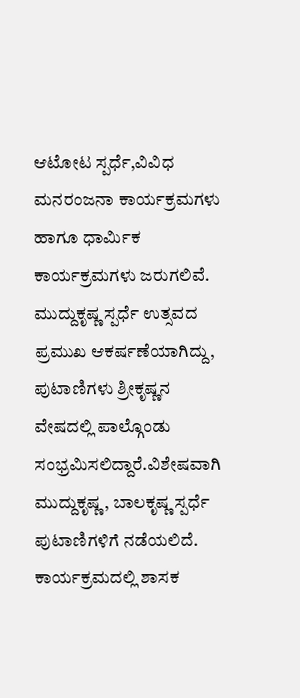ಆಟೋಟ ಸ್ಪರ್ಧೆ,ವಿವಿಧ ಮನರಂಜನಾ ಕಾರ್ಯಕ್ರಮಗಳು ಹಾಗೂ ಧಾರ್ಮಿಕ ಕಾರ್ಯಕ್ರಮಗಳು ಜರುಗಲಿವೆ.
ಮುದ್ದುಕೃಷ್ಣ ಸ್ಪರ್ಧೆ ಉತ್ಸವದ ಪ್ರಮುಖ ಆಕರ್ಷಣೆಯಾಗಿದ್ದು, ಪುಟಾಣಿಗಳು ಶ್ರೀಕೃಷ್ಣನ ವೇಷದಲ್ಲಿ ಪಾಲ್ಗೊಂಡು ಸಂಭ್ರಮಿಸಲಿದ್ದಾರೆ.ವಿಶೇಷವಾಗಿ ಮುದ್ದುಕೃಷ್ಣ, ಬಾಲಕೃಷ್ಣ ಸ್ಪರ್ಧೆ ಪುಟಾಣಿಗಳಿಗೆ ನಡೆಯಲಿದೆ.
ಕಾರ್ಯಕ್ರಮದಲ್ಲಿ ಶಾಸಕ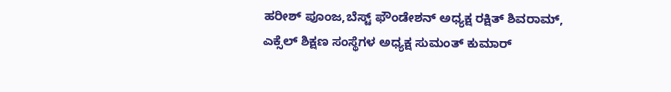ಹರೀಶ್ ಪೂಂಜ,ಬೆಸ್ಟ್ ಫೌಂಡೇಶನ್ ಅಧ್ಯಕ್ಷ ರಕ್ಷಿತ್ ಶಿವರಾಮ್, ಎಕ್ಸೆಲ್ ಶಿಕ್ಷಣ ಸಂಸ್ಥೆಗಳ ಅಧ್ಯಕ್ಷ ಸುಮಂತ್ ಕುಮಾರ್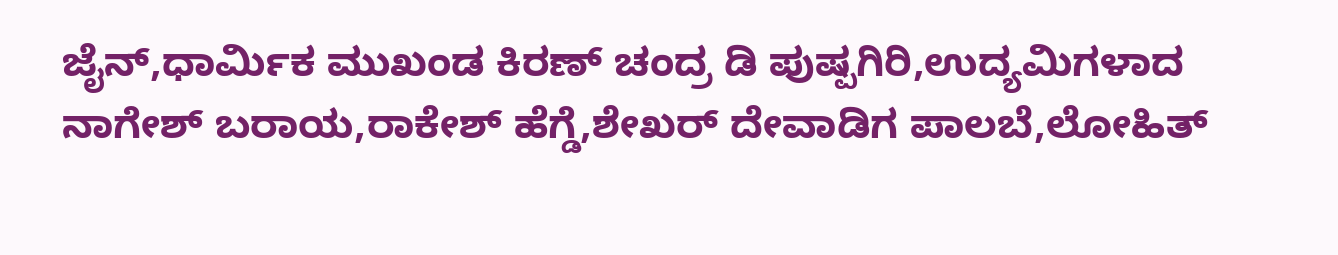ಜೈನ್,ಧಾರ್ಮಿಕ ಮುಖಂಡ ಕಿರಣ್ ಚಂದ್ರ ಡಿ ಪುಷ್ಪಗಿರಿ,ಉದ್ಯಮಿಗಳಾದ ನಾಗೇಶ್ ಬರಾಯ,ರಾಕೇಶ್ ಹೆಗ್ಡೆ,ಶೇಖರ್ ದೇವಾಡಿಗ ಪಾಲಬೆ,ಲೋಹಿತ್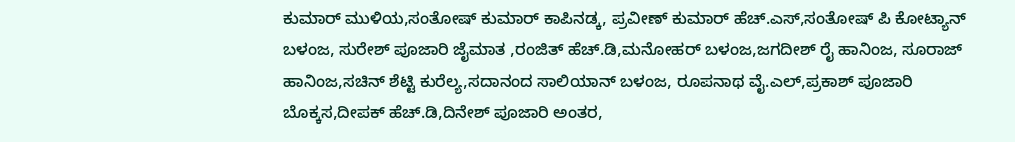ಕುಮಾರ್ ಮುಳಿಯ,ಸಂತೋಷ್ ಕುಮಾರ್ ಕಾಪಿನಡ್ಕ, ಪ್ರವೀಣ್ ಕುಮಾರ್ ಹೆಚ್.ಎಸ್,ಸಂತೋಷ್ ಪಿ ಕೋಟ್ಯಾನ್ ಬಳಂಜ, ಸುರೇಶ್ ಪೂಜಾರಿ ಜೈಮಾತ ,ರಂಜಿತ್ ಹೆಚ್.ಡಿ,ಮನೋಹರ್ ಬಳಂಜ,ಜಗದೀಶ್ ರೈ ಹಾನಿಂಜ, ಸೂರಾಜ್ ಹಾನಿಂಜ,ಸಚಿನ್ ಶೆಟ್ಟಿ ಕುರೆಲ್ಯ,ಸದಾನಂದ ಸಾಲಿಯಾನ್ ಬಳಂಜ, ರೂಪನಾಥ ವೈ.ಎಲ್,ಪ್ರಕಾಶ್ ಪೂಜಾರಿ ಬೊಕ್ಕಸ,ದೀಪಕ್ ಹೆಚ್.ಡಿ,ದಿನೇಶ್ ಪೂಜಾರಿ ಅಂತರ,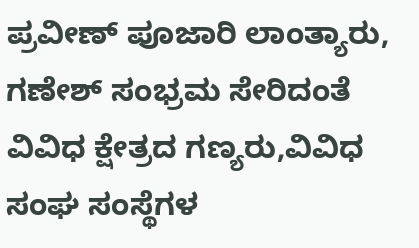ಪ್ರವೀಣ್ ಪೂಜಾರಿ ಲಾಂತ್ಯಾರು, ಗಣೇಶ್ ಸಂಭ್ರಮ ಸೇರಿದಂತೆ ವಿವಿಧ ಕ್ಷೇತ್ರದ ಗಣ್ಯರು,ವಿವಿಧ ಸಂಘ ಸಂಸ್ಥೆಗಳ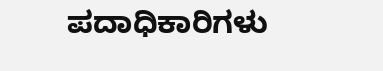ಪದಾಧಿಕಾರಿಗಳು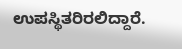ಉಪಸ್ಥಿತರಿರಲಿದ್ದಾರೆ.